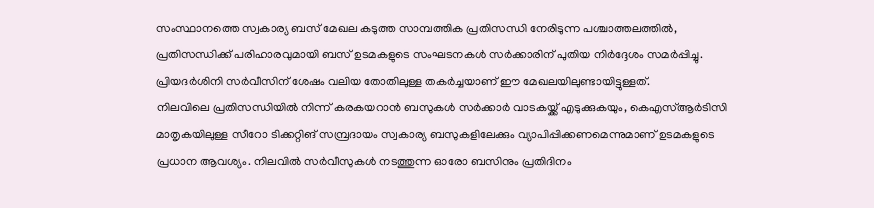സംസ്ഥാനത്തെ സ്വകാര്യ ബസ് മേഖല കടുത്ത സാമ്പത്തിക പ്രതിസന്ധി നേരിടുന്ന പശ്ചാത്തലത്തിൽ, പ്രതിസന്ധിക്ക് പരിഹാരവുമായി ബസ് ഉടമകളുടെ സംഘടനകൾ സർക്കാരിന് പുതിയ നിർദ്ദേശം സമർപ്പിച്ചു. പ്രിയദർശിനി സർവീസിന് ശേഷം വലിയ തോതിലുള്ള തകർച്ചയാണ് ഈ മേഖലയിലുണ്ടായിട്ടുള്ളത്.
നിലവിലെ പ്രതിസന്ധിയിൽ നിന്ന് കരകയറാൻ ബസുകൾ സർക്കാർ വാടകയ്ക്ക് എടുക്കുകയും, കെഎസ്ആർടിസി മാതൃകയിലുള്ള സീറോ ടിക്കറ്റിങ് സമ്പ്രദായം സ്വകാര്യ ബസുകളിലേക്കും വ്യാപിപ്പിക്കണമെന്നുമാണ് ഉടമകളുടെ പ്രധാന ആവശ്യം. നിലവിൽ സർവീസുകൾ നടത്തുന്ന ഓരോ ബസിനും പ്രതിദിനം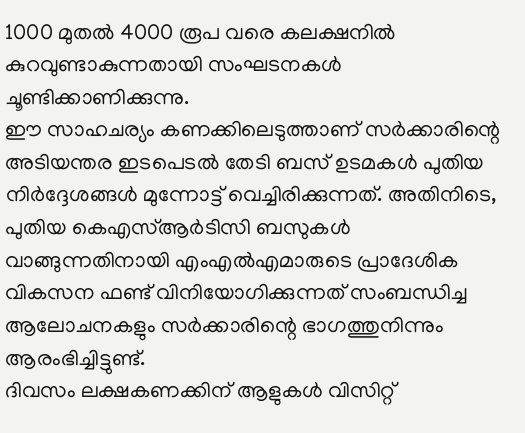1000 മുതൽ 4000 രൂപ വരെ കലക്ഷനിൽ കുറവുണ്ടാകുന്നതായി സംഘടനകൾ ചൂണ്ടിക്കാണിക്കുന്നു.
ഈ സാഹചര്യം കണക്കിലെടുത്താണ് സർക്കാരിന്റെ അടിയന്തര ഇടപെടൽ തേടി ബസ് ഉടമകൾ പുതിയ നിർദ്ദേശങ്ങൾ മുന്നോട്ട് വെച്ചിരിക്കുന്നത്. അതിനിടെ, പുതിയ കെഎസ്ആർടിസി ബസുകൾ വാങ്ങുന്നതിനായി എംഎൽഎമാരുടെ പ്രാദേശിക വികസന ഫണ്ട് വിനിയോഗിക്കുന്നത് സംബന്ധിച്ച ആലോചനകളും സർക്കാരിന്റെ ഭാഗത്തുനിന്നും ആരംഭിച്ചിട്ടുണ്ട്.
ദിവസം ലക്ഷകണക്കിന് ആളുകൾ വിസിറ്റ്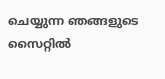ചെയ്യുന്ന ഞങ്ങളുടെ സൈറ്റിൽ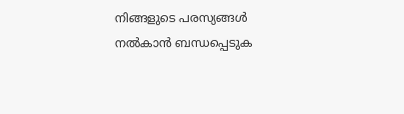നിങ്ങളുടെ പരസ്യങ്ങൾ നൽകാൻ ബന്ധപ്പെടുക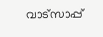വാട്സാപ്പ്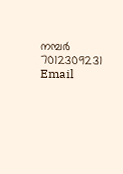നമ്പർ 7012309231 Email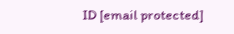ID [email protected]